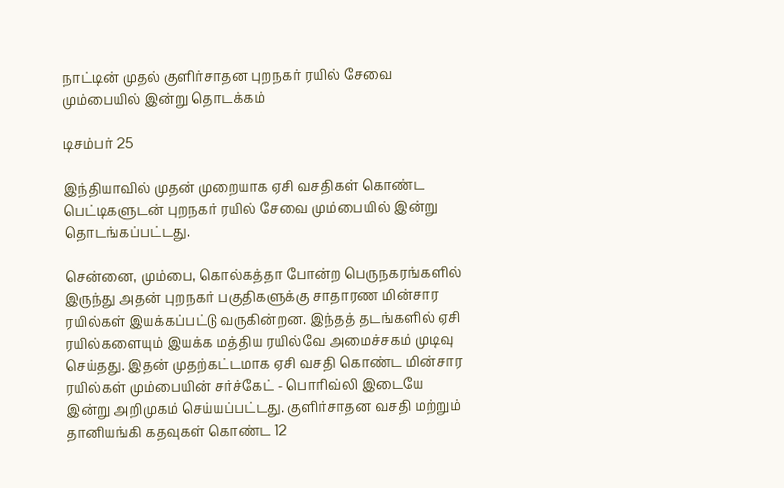நாட்டின் முதல் குளிர்சாதன புறநகர் ரயில் சேவை மும்பையில் இன்று தொடக்கம்

டிசம்பர் 25

இந்தியாவில் முதன் முறையாக ஏசி வசதிகள் கொண்ட பெட்டிகளுடன் புறநகர் ரயில் சேவை மும்பையில் இன்று தொடங்கப்பட்டது.

சென்னை, மும்பை, கொல்கத்தா போன்ற பெருநகரங்களில் இருந்து அதன் புறநகர் பகுதிகளுக்கு சாதாரண மின்சார ரயில்கள் இயக்கப்பட்டு வருகின்றன. இந்தத் தடங்களில் ஏசி ரயில்களையும் இயக்க மத்திய ரயில்வே அமைச்சகம் முடிவு செய்தது. இதன் முதற்கட்டமாக ஏசி வசதி கொண்ட மின்சார ரயில்கள் மும்பையின் சர்ச்கேட் - பொரிவ்லி இடையே இன்று அறிமுகம் செய்யப்பட்டது. குளிர்சாதன வசதி மற்றும் தானியங்கி கதவுகள் கொண்ட 12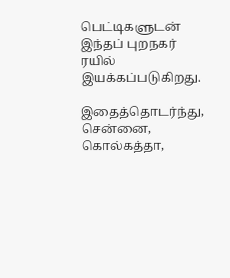பெட்டிகளுடன் இந்தப் புறநகர் ரயில் இயக்கப்படுகிறது.

இதைத்தொடர்ந்து, சென்னை, கொல்கத்தா,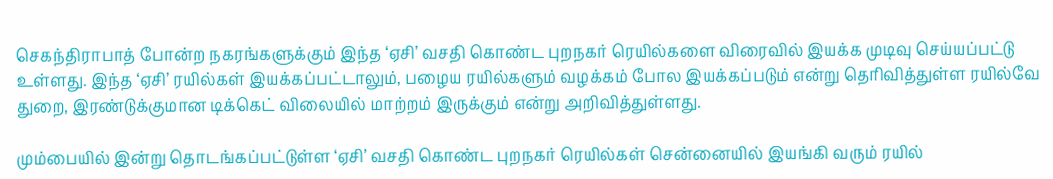செகந்திராபாத் போன்ற நகரங்களுக்கும் இந்த ‘ஏசி’ வசதி கொண்ட புறநகர் ரெயில்களை விரைவில் இயக்க முடிவு செய்யப்பட்டு உள்ளது. இந்த ‘ஏசி’ ரயில்கள் இயக்கப்பட்டாலும், பழைய ரயில்களும் வழக்கம் போல இயக்கப்படும் என்று தெரிவித்துள்ள ரயில்வே துறை, இரண்டுக்குமான டிக்கெட் விலையில் மாற்றம் இருக்கும் என்று அறிவித்துள்ளது.

மும்பையில் இன்று தொடங்கப்பட்டுள்ள ‘ஏசி’ வசதி கொண்ட புறநகர் ரெயில்கள் சென்னையில் இயங்கி வரும் ரயில்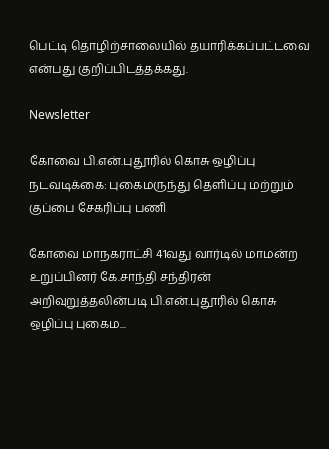பெட்டி தொழிற்சாலையில் தயாரிக்கப்பட்டவை என்பது குறிப்பிடத்தக்கது.

Newsletter

கோவை பி.என்.புதூரில் கொசு ஒழிப்பு நடவடிக்கை: புகைமருந்து தெளிப்பு மற்றும் குப்பை சேகரிப்பு பணி

கோவை மாநகராட்சி 41வது வார்டில் மாமன்ற உறுப்பினர் கே.சாந்தி சந்திரன் அறிவுறுத்தலின்படி பி.என்.புதூரில் கொசு ஒழிப்பு புகைம...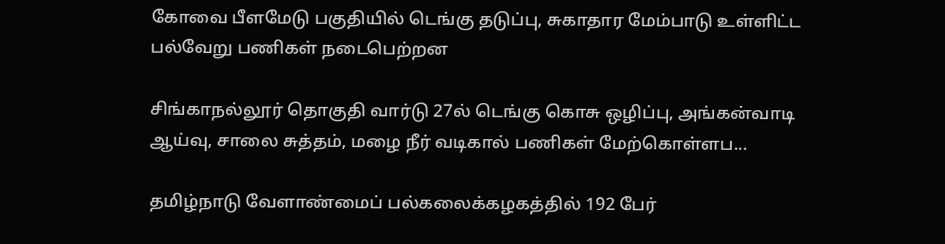கோவை பீளமேடு பகுதியில் டெங்கு தடுப்பு, சுகாதார மேம்பாடு உள்ளிட்ட பல்வேறு பணிகள் நடைபெற்றன

சிங்காநல்லூர் தொகுதி வார்டு 27ல் டெங்கு கொசு ஒழிப்பு, அங்கன்வாடி ஆய்வு, சாலை சுத்தம், மழை நீர் வடிகால் பணிகள் மேற்கொள்ளப...

தமிழ்நாடு வேளாண்மைப் பல்கலைக்கழகத்தில் 192 பேர்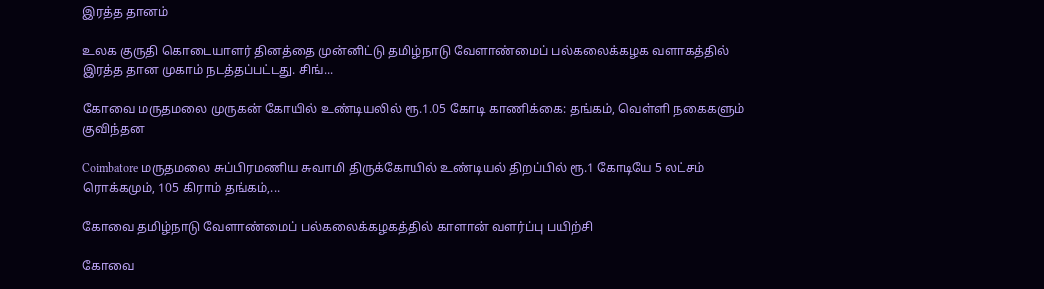இரத்த தானம்

உலக குருதி கொடையாளர் தினத்தை முன்னிட்டு தமிழ்நாடு வேளாண்மைப் பல்கலைக்கழக வளாகத்தில் இரத்த தான முகாம் நடத்தப்பட்டது. சிங்...

கோவை மருதமலை முருகன் கோயில் உண்டியலில் ரூ.1.05 கோடி காணிக்கை: தங்கம், வெள்ளி நகைகளும் குவிந்தன

Coimbatore மருதமலை சுப்பிரமணிய சுவாமி திருக்கோயில் உண்டியல் திறப்பில் ரூ.1 கோடியே 5 லட்சம் ரொக்கமும், 105 கிராம் தங்கம்,...

கோவை தமிழ்நாடு வேளாண்மைப் பல்கலைக்கழகத்தில் காளான் வளர்ப்பு பயிற்சி

கோவை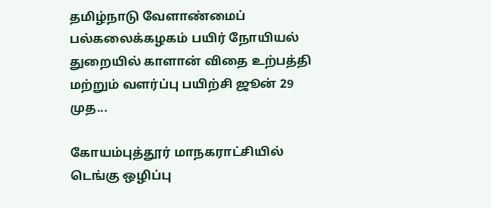தமிழ்நாடு வேளாண்மைப் பல்கலைக்கழகம் பயிர் நோயியல் துறையில் காளான் விதை உற்பத்தி மற்றும் வளர்ப்பு பயிற்சி ஜூன் 29 முத...

கோயம்புத்தூர் மாநகராட்சியில் டெங்கு ஒழிப்பு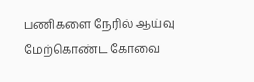பணிகளை நேரில் ஆய்வு மேற்கொண்ட கோவை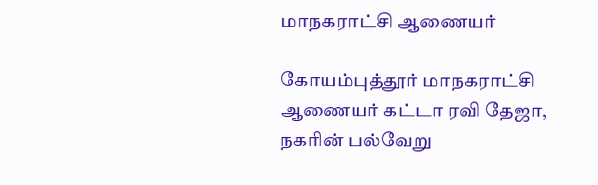மாநகராட்சி ஆணையர்

கோயம்புத்தூர் மாநகராட்சி ஆணையர் கட்டா ரவி தேஜா, நகரின் பல்வேறு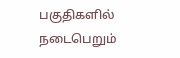பகுதிகளில் நடைபெறும்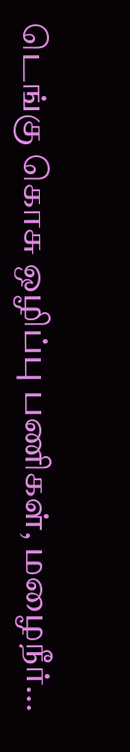டெங்கு கொசு ஒழிப்பு பணிகள், மழைநீர்...